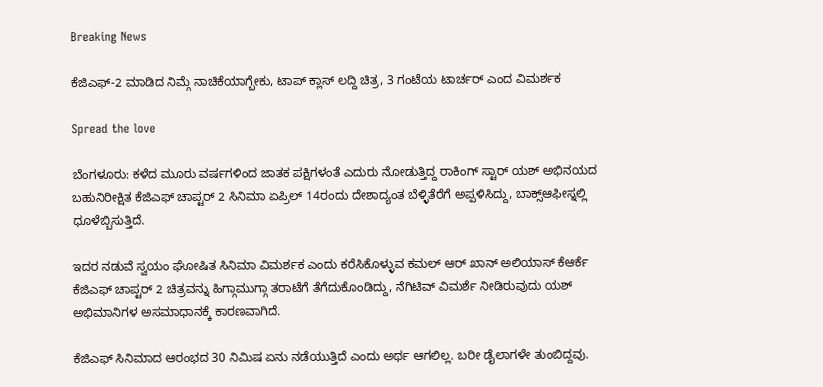Breaking News

ಕೆಜಿಎಫ್-2 ಮಾಡಿದ ನಿಮ್ಗೆ ನಾಚಿಕೆಯಾಗ್ಬೇಕು, ಟಾಪ್ ಕ್ಲಾಸ್ ಲದ್ದಿ ಚಿತ್ರ, 3 ಗಂಟೆಯ ಟಾರ್ಚರ್ ಎಂದ ವಿಮರ್ಶಕ

Spread the love

ಬೆಂಗಳೂರು: ಕಳೆದ ಮೂರು ವರ್ಷಗಳಿಂದ ಜಾತಕ ಪಕ್ಷಿಗಳಂತೆ ಎದುರು ನೋಡುತ್ತಿದ್ದ ರಾಕಿಂಗ್ ಸ್ಟಾರ್ ಯಶ್ ಅಭಿನಯದ ಬಹುನಿರೀಕ್ಷಿತ ಕೆಜಿಎಫ್ ಚಾಪ್ಟರ್ 2 ಸಿನಿಮಾ ಏಪ್ರಿಲ್ 14ರಂದು ದೇಶಾದ್ಯಂತ ಬೆಳ್ಳಿತೆರೆಗೆ ಅಪ್ಪಳಿಸಿದ್ದು, ಬಾಕ್ಸ್ಆಫೀಸ್ನಲ್ಲಿ ಧೂಳೆಬ್ಬಿಸುತ್ತಿದೆ.

ಇದರ ನಡುವೆ ಸ್ವಯಂ ಘೋಷಿತ ಸಿನಿಮಾ ವಿಮರ್ಶಕ ಎಂದು ಕರೆಸಿಕೊಳ್ಳುವ ಕಮಲ್ ಆರ್ ಖಾನ್ ಅಲಿಯಾಸ್ ಕೆಆರ್ಕೆ ಕೆಜಿಎಫ್ ಚಾಪ್ಟರ್ 2 ಚಿತ್ರವನ್ನು ಹಿಗ್ಗಾಮುಗ್ಗಾ ತರಾಟೆಗೆ ತೆಗೆದುಕೊಂಡಿದ್ದು, ನೆಗಿಟಿವ್ ವಿಮರ್ಶೆ ನೀಡಿರುವುದು ಯಶ್ ಅಭಿಮಾನಿಗಳ ಅಸಮಾಧಾನಕ್ಕೆ ಕಾರಣವಾಗಿದೆ.

ಕೆಜಿಎಫ್ ಸಿನಿಮಾದ ಆರಂಭದ 30 ನಿಮಿಷ ಏನು ನಡೆಯುತ್ತಿದೆ ಎಂದು ಅರ್ಥ ಆಗಲಿಲ್ಲ. ಬರೀ ಡೈಲಾಗಳೇ ತುಂಬಿದ್ದವು.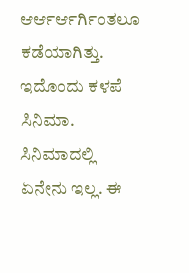ಆರ್ಆರ್ಆರ್ಗಿಂತಲೂ ಕಡೆಯಾಗಿತ್ತು. ಇದೊಂದು ಕಳಪೆ ಸಿನಿಮಾ. ಸಿನಿಮಾದಲ್ಲಿ ಏನೇನು ಇಲ್ಲ. ಈ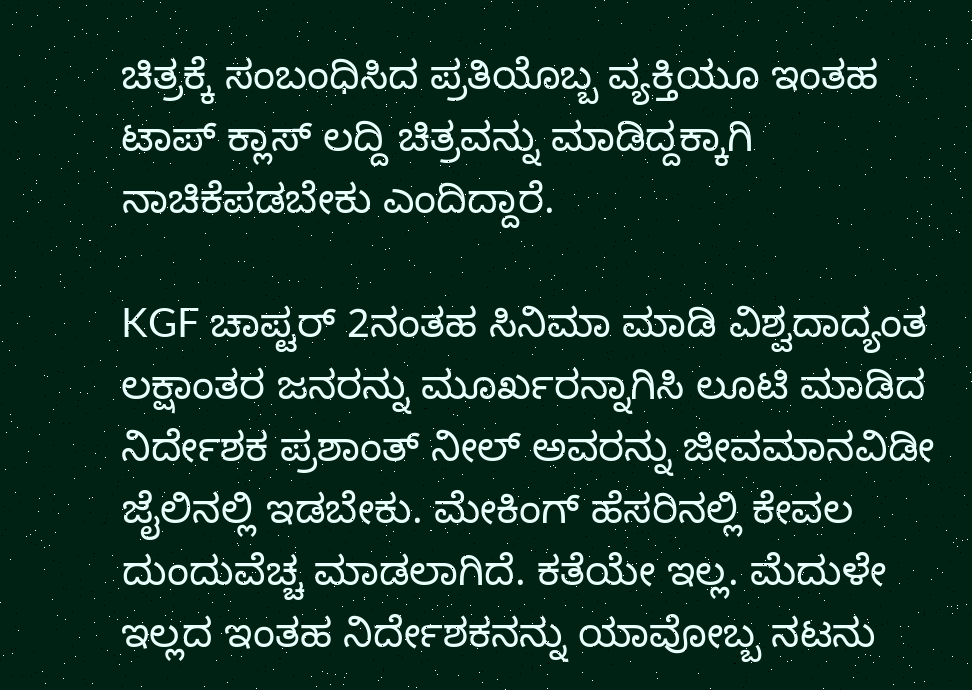ಚಿತ್ರಕ್ಕೆ ಸಂಬಂಧಿಸಿದ ಪ್ರತಿಯೊಬ್ಬ ವ್ಯಕ್ತಿಯೂ ಇಂತಹ ಟಾಪ್ ಕ್ಲಾಸ್ ಲದ್ದಿ ಚಿತ್ರವನ್ನು ಮಾಡಿದ್ದಕ್ಕಾಗಿ ನಾಚಿಕೆಪಡಬೇಕು ಎಂದಿದ್ದಾರೆ.

KGF ಚಾಪ್ಟರ್ 2ನಂತಹ ಸಿನಿಮಾ ಮಾಡಿ ವಿಶ್ವದಾದ್ಯಂತ ಲಕ್ಷಾಂತರ ಜನರನ್ನು ಮೂರ್ಖರನ್ನಾಗಿಸಿ ಲೂಟಿ ಮಾಡಿದ ನಿರ್ದೇಶಕ ಪ್ರಶಾಂತ್ ನೀಲ್ ಅವರನ್ನು ಜೀವಮಾನವಿಡೀ ಜೈಲಿನಲ್ಲಿ ಇಡಬೇಕು. ಮೇಕಿಂಗ್ ಹೆಸರಿನಲ್ಲಿ ಕೇವಲ ದುಂದುವೆಚ್ಚ ಮಾಡಲಾಗಿದೆ. ಕತೆಯೇ ಇಲ್ಲ. ಮೆದುಳೇ ಇಲ್ಲದ ಇಂತಹ ನಿರ್ದೇಶಕನನ್ನು ಯಾವೋಬ್ಬ ನಟನು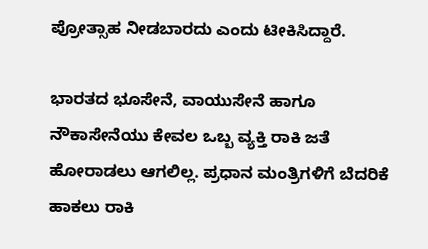ಪ್ರೋತ್ಸಾಹ ನೀಡಬಾರದು ಎಂದು ಟೀಕಿಸಿದ್ದಾರೆ.

ಭಾರತದ ಭೂಸೇನೆ, ವಾಯುಸೇನೆ ಹಾಗೂ ನೌಕಾಸೇನೆಯು ಕೇವಲ ಒಬ್ಬ ವ್ಯಕ್ತಿ ರಾಕಿ ಜತೆ ಹೋರಾಡಲು ಆಗಲಿಲ್ಲ. ಪ್ರಧಾನ ಮಂತ್ರಿಗಳಿಗೆ ಬೆದರಿಕೆ ಹಾಕಲು ರಾಕಿ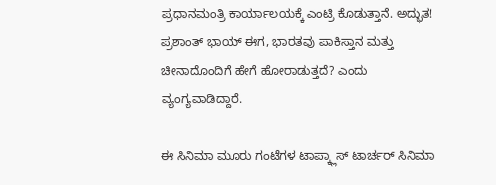ಪ್ರಧಾನಮಂತ್ರಿ ಕಾರ್ಯಾಲಯಕ್ಕೆ ಎಂಟ್ರಿ ಕೊಡುತ್ತಾನೆ. ಅದ್ಭುತ! ಪ್ರಶಾಂತ್ ಭಾಯ್ ಈಗ, ಭಾರತವು ಪಾಕಿಸ್ತಾನ ಮತ್ತು ಚೀನಾದೊಂದಿಗೆ ಹೇಗೆ ಹೋರಾಡುತ್ತದೆ? ಎಂದು ವ್ಯಂಗ್ಯವಾಡಿದ್ದಾರೆ.

ಈ ಸಿನಿಮಾ ಮೂರು ಗಂಟೆಗಳ ಟಾಪ್ಕ್ಲಾಸ್ ಟಾರ್ಚರ್ ಸಿನಿಮಾ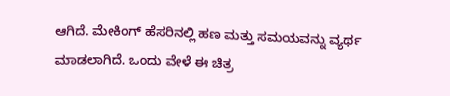ಆಗಿದೆ. ಮೇಕಿಂಗ್ ಹೆಸರಿನಲ್ಲಿ ಹಣ ಮತ್ತು ಸಮಯವನ್ನು ವ್ಯರ್ಥ ಮಾಡಲಾಗಿದೆ. ಒಂದು ವೇಳೆ ಈ ಚಿತ್ರ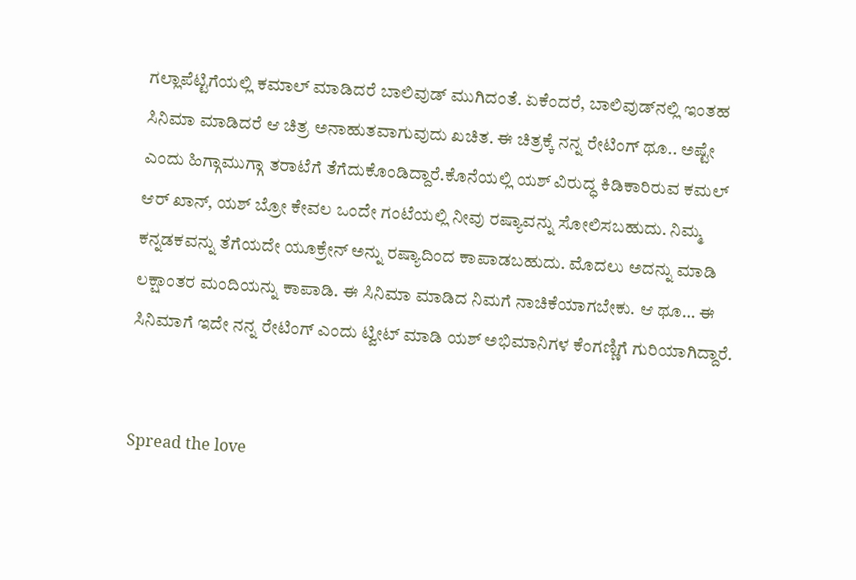ಗಲ್ಲಾಪೆಟ್ಟಿಗೆಯಲ್ಲಿ ಕಮಾಲ್ ಮಾಡಿದರೆ ಬಾಲಿವುಡ್ ಮುಗಿದಂತೆ. ಏಕೆಂದರೆ, ಬಾಲಿವುಡ್‌ನಲ್ಲಿ ಇಂತಹ ಸಿನಿಮಾ ಮಾಡಿದರೆ ಆ ಚಿತ್ರ ಅನಾಹುತವಾಗುವುದು ಖಚಿತ. ಈ ಚಿತ್ರಕ್ಕೆ ನನ್ನ ರೇಟಿಂಗ್ ಥೂ.. ಅಷ್ಟೇ ಎಂದು ಹಿಗ್ಗಾಮುಗ್ಗಾ ತರಾಟೆಗೆ ತೆಗೆದುಕೊಂಡಿದ್ದಾರೆ.ಕೊನೆಯಲ್ಲಿ ಯಶ್ ವಿರುದ್ಧ ಕಿಡಿಕಾರಿರುವ ಕಮಲ್ ಆರ್ ಖಾನ್, ಯಶ್ ಬ್ರೋ ಕೇವಲ ಒಂದೇ ಗಂಟೆಯಲ್ಲಿ ನೀವು ರಷ್ಯಾವನ್ನು ಸೋಲಿಸಬಹುದು. ನಿಮ್ಮ ಕನ್ನಡಕವನ್ನು ತೆಗೆಯದೇ ಯೂಕ್ರೇನ್ ಅನ್ನು ರಷ್ಯಾದಿಂದ ಕಾಪಾಡಬಹುದು. ಮೊದಲು ಅದನ್ನು ಮಾಡಿ ಲಕ್ಷಾಂತರ ಮಂದಿಯನ್ನು ಕಾಪಾಡಿ. ಈ ಸಿನಿಮಾ ಮಾಡಿದ ನಿಮಗೆ ನಾಚಿಕೆಯಾಗಬೇಕು. ಆ ಥೂ… ಈ ಸಿನಿಮಾಗೆ ಇದೇ ನನ್ನ ರೇಟಿಂಗ್ ಎಂದು ಟ್ವೀಟ್ ಮಾಡಿ ಯಶ್ ಅಭಿಮಾನಿಗಳ ಕೆಂಗಣ್ಣಿಗೆ ಗುರಿಯಾಗಿದ್ದಾರೆ.


Spread the love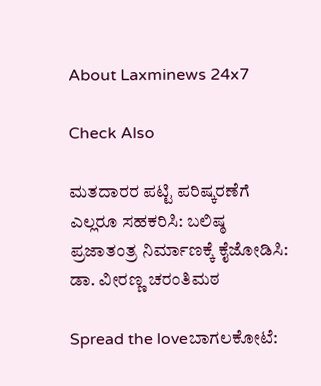About Laxminews 24x7

Check Also

ಮತದಾರರ ಪಟ್ಟಿ ಪರಿಷ್ಕರಣೆಗೆ ಎಲ್ಲರೂ ಸಹಕರಿಸಿ: ಬಲಿಷ್ಠ ಪ್ರಜಾತಂತ್ರ ನಿರ್ಮಾಣಕ್ಕೆ ಕೈಜೋಡಿಸಿ: ಡಾ. ವೀರಣ್ಣ ಚರಂತಿಮಠ

Spread the loveಬಾಗಲಕೋಟೆ: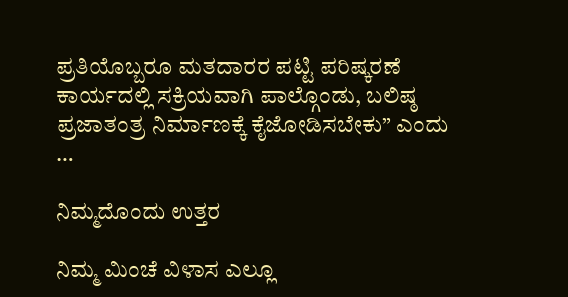ಪ್ರತಿಯೊಬ್ಬರೂ ಮತದಾರರ ಪಟ್ಟಿ ಪರಿಷ್ಕರಣೆ ಕಾರ್ಯದಲ್ಲಿ ಸಕ್ರಿಯವಾಗಿ ಪಾಲ್ಗೊಂಡು, ಬಲಿಷ್ಠ ಪ್ರಜಾತಂತ್ರ ನಿರ್ಮಾಣಕ್ಕೆ ಕೈಜೋಡಿಸಬೇಕು” ಎಂದು …

ನಿಮ್ಮದೊಂದು ಉತ್ತರ

ನಿಮ್ಮ ಮಿಂಚೆ ವಿಳಾಸ ಎಲ್ಲೂ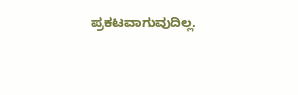ಪ್ರಕಟವಾಗುವುದಿಲ್ಲ.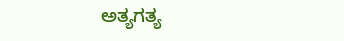ಅತ್ಯಗತ್ಯ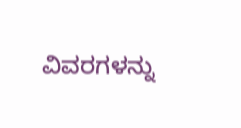ವಿವರಗಳನ್ನು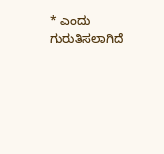* ಎಂದು ಗುರುತಿಸಲಾಗಿದೆ